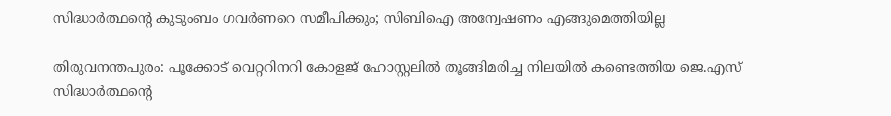സിദ്ധാർത്ഥന്റെ കുടുംബം ഗവർണറെ സമീപിക്കും; സിബിഐ അന്വേഷണം എങ്ങുമെത്തിയില്ല

തിരുവനന്തപുരം: പൂക്കോട് വെറ്ററിനറി കോളജ് ഹോസ്റ്റലിൽ തൂങ്ങിമരിച്ച നിലയിൽ കണ്ടെത്തിയ ജെ.എസ് സിദ്ധാർത്ഥന്റെ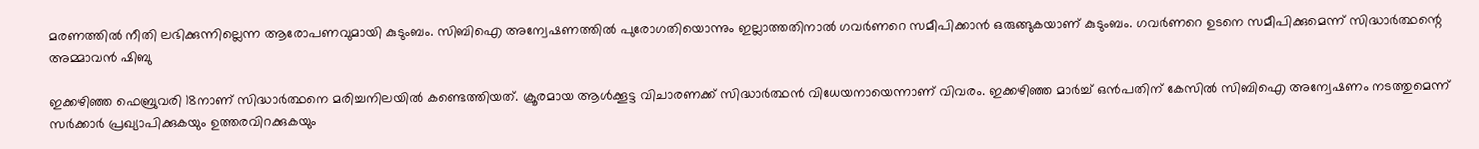മരണത്തിൽ നീതി ലഭിക്കുന്നില്ലെന്ന ആരോപണവുമായി കുടുംബം. സിബിഐ അന്വേഷണത്തിൽ പുരോഗതിയൊന്നും ഇല്ലാത്തതിനാൽ ഗവർണറെ സമീപിക്കാൻ ഒരുങ്ങുകയാണ് കുടുംബം. ഗവർണറെ ഉടനെ സമീപിക്കുമെന്ന് സിദ്ധാർത്ഥന്റെ അമ്മാവൻ ഷിബു

ഇക്കഴിഞ്ഞ ഫെബ്രുവരി 18നാണ് സിദ്ധാർത്ഥനെ മരിച്ചനിലയിൽ കണ്ടെത്തിയത്. ക്രൂരമായ ആൾക്കൂട്ട വിചാരണക്ക് സിദ്ധാർത്ഥൻ വിധേയനായെന്നാണ് വിവരം. ഇക്കഴിഞ്ഞ മാർച്ച് ഒൻപതിന് കേസിൽ സിബിഐ അന്വേഷണം നടത്തുമെന്ന് സര്‍ക്കാര്‍ പ്രഖ്യാപിക്കുകയും ഉത്തരവിറക്കുകയും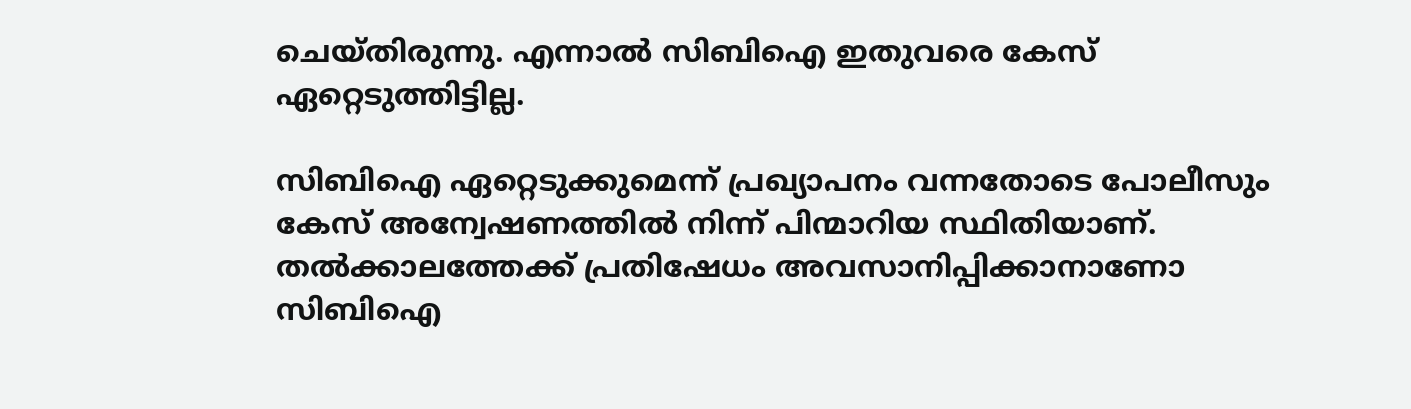ചെയ്തിരുന്നു. എന്നാല്‍ സിബിഐ ഇതുവരെ കേസ് ഏറ്റെടുത്തിട്ടില്ല.

സിബിഐ ഏറ്റെടുക്കുമെന്ന് പ്രഖ്യാപനം വന്നതോടെ പോലീസും കേസ് അന്വേഷണത്തിൽ നിന്ന് പിന്മാറിയ സ്ഥിതിയാണ്. തൽക്കാലത്തേക്ക് പ്രതിഷേധം അവസാനിപ്പിക്കാനാണോ സിബിഐ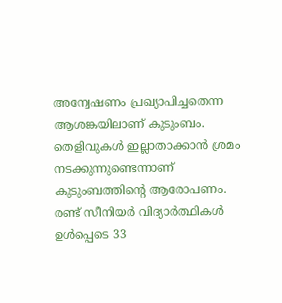അന്വേഷണം പ്രഖ്യാപിച്ചതെന്ന ആശങ്കയിലാണ് കുടുംബം. തെളിവുകൾ ഇല്ലാതാക്കാൻ ശ്രമം നടക്കുന്നുണ്ടെന്നാണ് കുടുംബത്തിന്റെ ആരോപണം. രണ്ട് സീനിയർ വിദ്യാർത്ഥികൾ ഉൾപ്പെടെ 33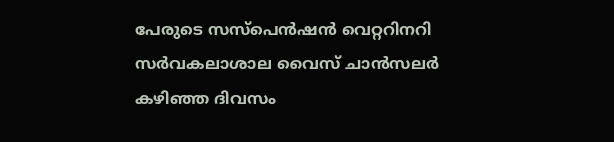പേരുടെ സസ്പെൻഷൻ വെറ്ററിനറി സർവകലാശാല വൈസ് ചാന്‍സലര്‍ കഴിഞ്ഞ ദിവസം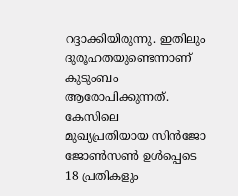റദ്ദാക്കിയിരുന്നു. ഇതിലും ദുരൂഹതയുണ്ടെന്നാണ് കുടുംബം ആരോപിക്കുന്നത്. കേസിലെ മുഖ്യപ്രതിയായ സിന്‍ജോ ജോണ്‍സൺ ഉൾപ്പെടെ 18 പ്രതികളും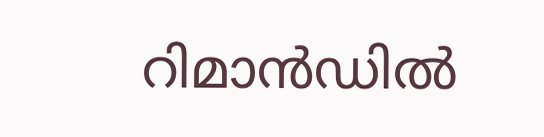റിമാന്‍ഡില്‍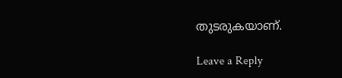തുടരുകയാണ്.

Leave a Reply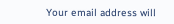Your email address will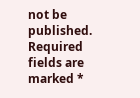not be published. Required fields are marked *